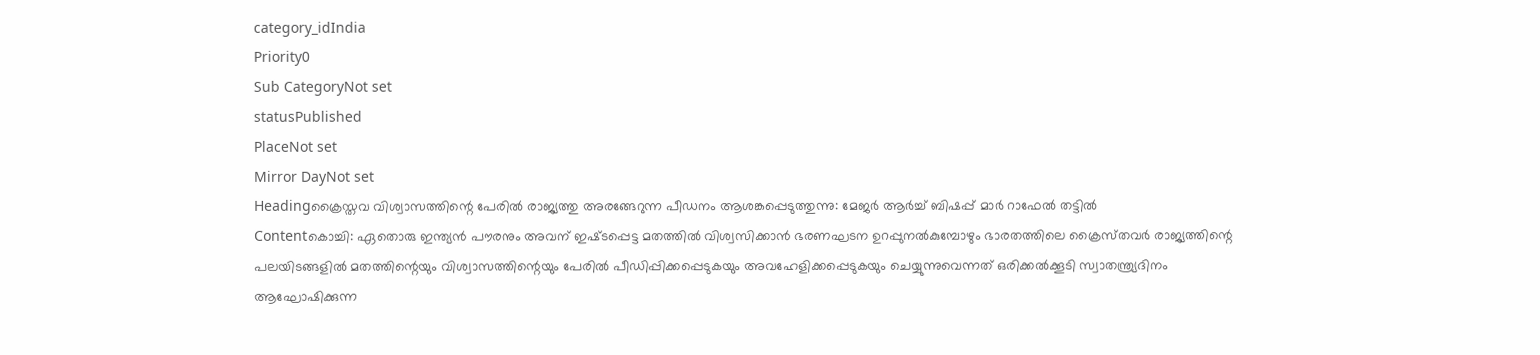category_idIndia
Priority0
Sub CategoryNot set
statusPublished
PlaceNot set
Mirror DayNot set
Headingക്രൈസ്തവ വിശ്വാസത്തിന്റെ പേരില്‍ രാജ്യത്തു അരങ്ങേറുന്ന പീഡനം ആശങ്കപ്പെടുത്തുന്നു: മേജർ ആർച്ച് ബിഷപ്പ് മാർ റാഫേൽ തട്ടിൽ
Contentകൊച്ചി: ഏതൊരു ഇന്ത്യൻ പൗരനും അവന് ഇഷ്‌ടപ്പെട്ട മതത്തിൽ വിശ്വസിക്കാൻ ഭരണഘടന ഉറപ്പുനൽകുമ്പോഴും ഭാരതത്തിലെ ക്രൈസ്‌തവർ രാജ്യത്തിന്റെ പലയിടങ്ങളിൽ മതത്തിന്റെയും വിശ്വാസത്തിന്റെയും പേരിൽ പീഡിപ്പിക്കപ്പെടുകയും അവഹേളിക്കപ്പെടുകയും ചെയ്യുന്നുവെന്നത് ഒരിക്കൽക്കൂടി സ്വാതന്ത്ര്യദിനം ആഘോഷിക്കുന്ന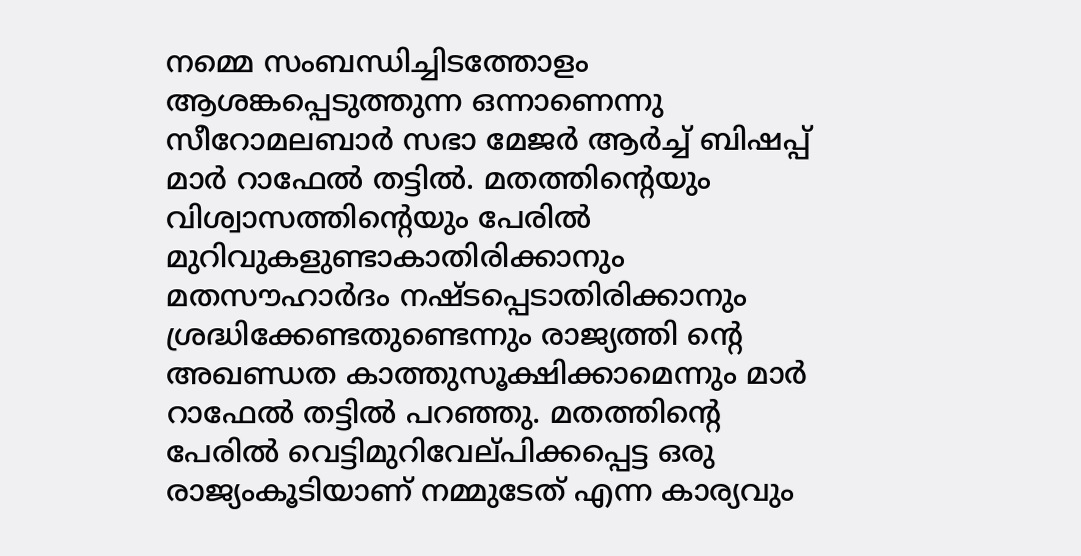നമ്മെ സംബന്ധിച്ചിടത്തോളം ആശങ്കപ്പെടുത്തുന്ന ഒന്നാണെന്നു സീറോമലബാർ സഭാ മേജർ ആർച്ച് ബിഷപ്പ് മാർ റാഫേൽ തട്ടിൽ. മതത്തിന്റെയും വിശ്വാസത്തിന്റെയും പേരിൽ മുറിവുകളുണ്ടാകാതിരിക്കാനും മതസൗഹാർദം നഷ്‌ടപ്പെടാതിരിക്കാനും ശ്രദ്ധിക്കേണ്ടതുണ്ടെന്നും രാജ്യത്തി ന്റെ അഖണ്ഡത കാത്തുസൂക്ഷിക്കാമെന്നും മാർ റാഫേൽ തട്ടിൽ പറഞ്ഞു. മതത്തിന്റെ പേരിൽ വെട്ടിമുറിവേല്‌പിക്കപ്പെട്ട ഒരു രാജ്യംകൂടിയാണ് നമ്മുടേത് എന്ന കാര്യവും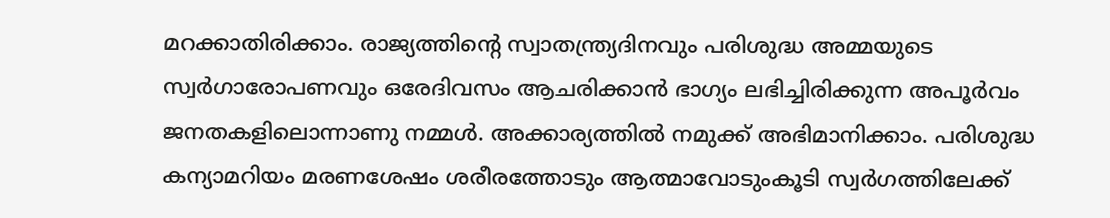മറക്കാതിരിക്കാം. രാജ്യത്തിൻ്റെ സ്വാതന്ത്ര്യദിനവും പരിശുദ്ധ അമ്മയുടെ സ്വർഗാരോപണവും ഒരേദിവസം ആചരിക്കാൻ ഭാഗ്യം ലഭിച്ചിരിക്കുന്ന അപൂർവം ജനതകളിലൊന്നാണു നമ്മൾ. അക്കാര്യത്തിൽ നമുക്ക് അഭിമാനിക്കാം. പരിശുദ്ധ കന്യാമറിയം മരണശേഷം ശരീരത്തോടും ആത്മാവോടുംകൂടി സ്വർഗത്തിലേക്ക്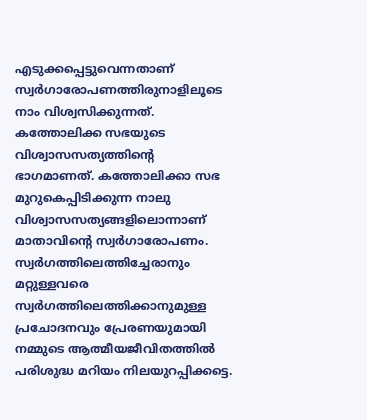എടുക്കപ്പെട്ടുവെന്നതാണ് സ്വർഗാരോപണത്തിരുനാളിലൂടെ നാം വിശ്വസിക്കുന്നത്. കത്തോലിക്ക സഭയുടെ വിശ്വാസസത്യത്തിന്റെ ഭാഗമാണത്. കത്തോലിക്കാ സഭ മുറുകെപ്പിടിക്കുന്ന നാലു വിശ്വാസസത്യങ്ങളിലൊന്നാണ് മാതാവിന്റെ സ്വർഗാരോപണം. സ്വർഗത്തിലെത്തിച്ചേരാനും മറ്റുള്ളവരെ സ്വർഗത്തിലെത്തിക്കാനുമുള്ള പ്രചോദനവും പ്രേരണയുമായി നമ്മുടെ ആത്മീയജീവിതത്തിൽ പരിശുദ്ധ മറിയം നിലയുറപ്പിക്കട്ടെ.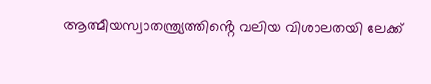ആത്മീയസ്വാതന്ത്ര്യത്തിൻ്റെ വലിയ വിശാലതയി ലേക്ക്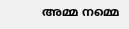അമ്മ നമ്മെ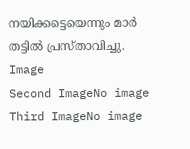നയിക്കട്ടെയെന്നും മാർ തട്ടിൽ പ്രസ്താവിച്ചു.
Image
Second ImageNo image
Third ImageNo image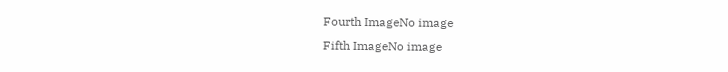Fourth ImageNo image
Fifth ImageNo image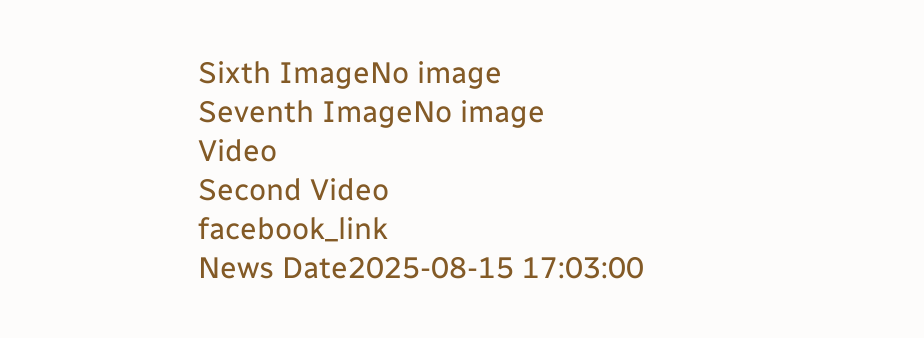Sixth ImageNo image
Seventh ImageNo image
Video
Second Video
facebook_link
News Date2025-08-15 17:03:00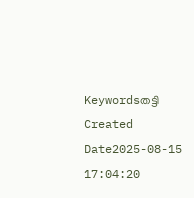Keywordsതട്ടി
Created Date2025-08-15 17:04:20